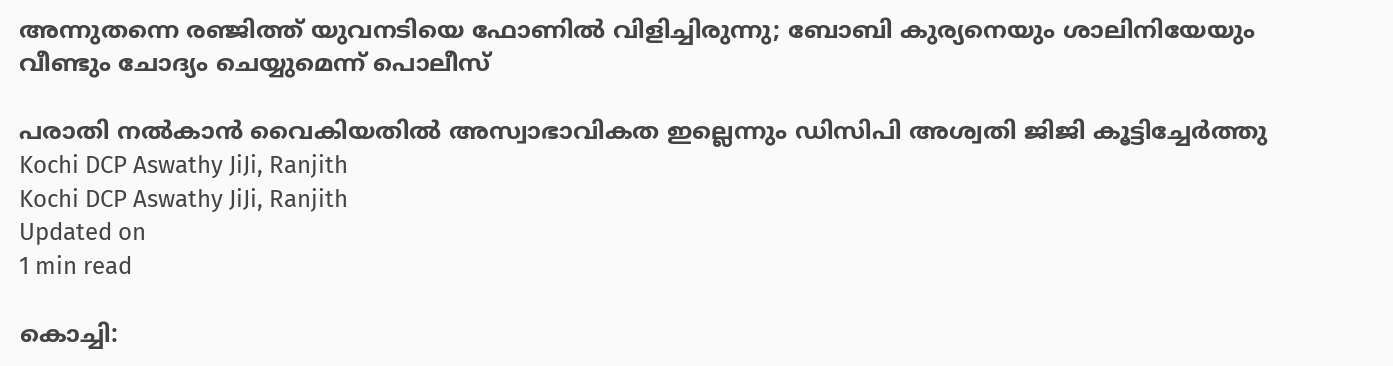അന്നുതന്നെ രഞ്ജിത്ത് യുവനടിയെ ഫോണിൽ വിളിച്ചിരുന്നു; ബോബി കുര്യനെയും ശാലിനിയേയും വീണ്ടും ചോദ്യം ചെയ്യുമെന്ന് പൊലീസ്

പരാതി നല്‍കാന്‍ വൈകിയതില്‍ അസ്വാഭാവികത ഇല്ലെന്നും ഡിസിപി അശ്വതി ജിജി കൂട്ടിച്ചേര്‍ത്തു
Kochi DCP Aswathy JiJi, Ranjith
Kochi DCP Aswathy JiJi, Ranjith
Updated on
1 min read

കൊച്ചി: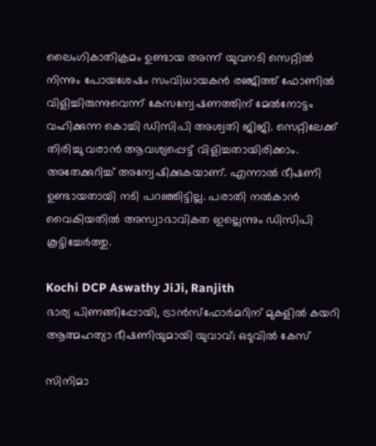ലൈംഗികാതിക്രമം ഉണ്ടായ അന്ന് യുവനടി സെറ്റില്‍ നിന്നും പോയശേഷം സംവിധായകന്‍ രഞ്ജിത്ത് ഫോണില്‍ വിളിച്ചിരുന്നുവെന്ന് കേസന്വേഷണത്തിന് മേല്‍നോട്ടം വഹിക്കുന്ന കൊച്ചി ഡിസിപി അശ്വതി ജിജി. സെറ്റിലേക്ക് തിരിച്ചു വരാന്‍ ആവശ്യപ്പെട്ട് വിളിച്ചതായിരിക്കാം. അതേക്കുറിച്ച് അന്വേഷിക്കുകയാണ്. എന്നാല്‍ ഭീഷണി ഉണ്ടായതായി നടി പറഞ്ഞിട്ടില്ല. പരാതി നല്‍കാന്‍ വൈകിയതില്‍ അസ്വാഭാവികത ഇല്ലെന്നും ഡിസിപി കൂട്ടിച്ചേര്‍ത്തു.

Kochi DCP Aswathy JiJi, Ranjith
ഭാര്യ പിണങ്ങിപ്പോയി, ട്രാന്‍സ്‌ഫോര്‍മറിന് മുകളില്‍ കയറി ആത്മഹത്യാ ഭീഷണിയുമായി യുവാവ്; ഒടുവില്‍ കേസ്

സിനിമാ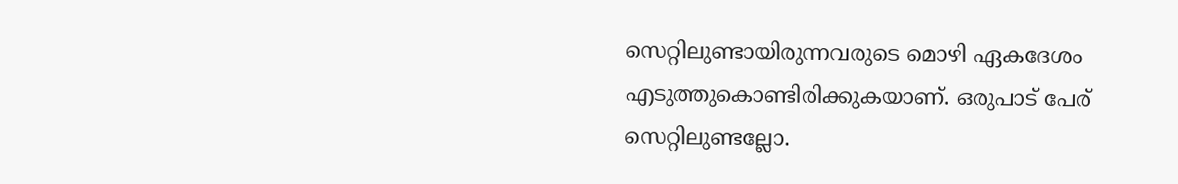സെറ്റിലുണ്ടായിരുന്നവരുടെ മൊഴി ഏകദേശം എടുത്തുകൊണ്ടിരിക്കുകയാണ്. ഒരുപാട് പേര് സെറ്റിലുണ്ടല്ലോ.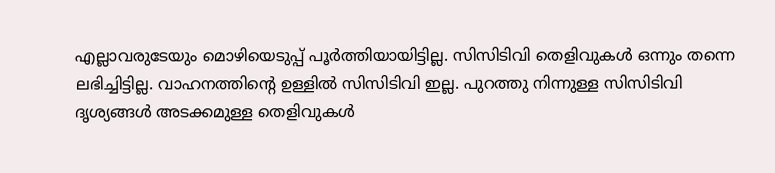എല്ലാവരുടേയും മൊഴിയെടുപ്പ് പൂര്‍ത്തിയായിട്ടില്ല. സിസിടിവി തെളിവുകള്‍ ഒന്നും തന്നെ ലഭിച്ചിട്ടില്ല. വാഹനത്തിന്റെ ഉള്ളില്‍ സിസിടിവി ഇല്ല. പുറത്തു നിന്നുള്ള സിസിടിവി ദൃശ്യങ്ങള്‍ അടക്കമുള്ള തെളിവുകള്‍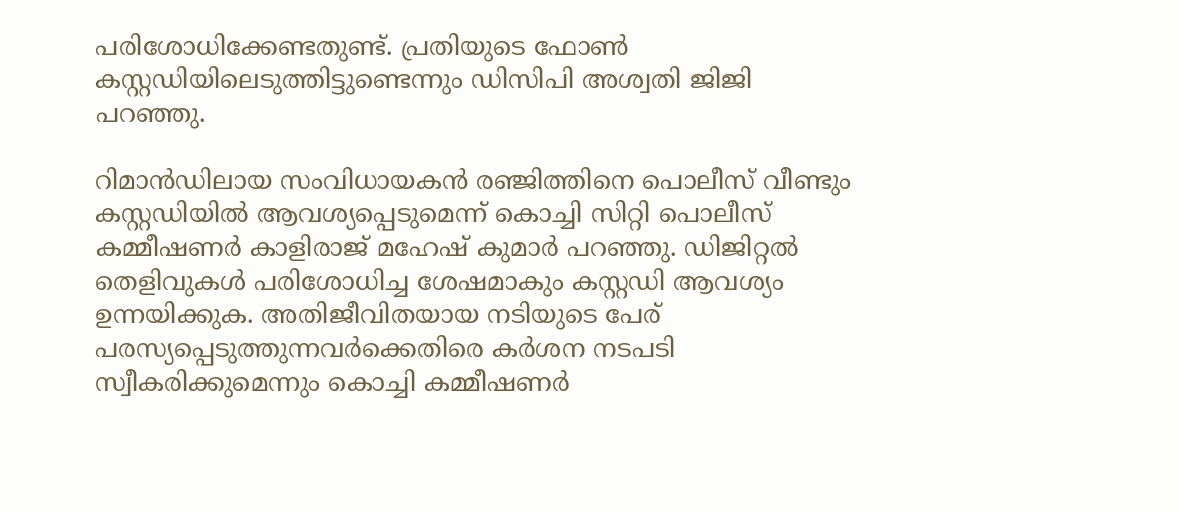പരിശോധിക്കേണ്ടതുണ്ട്. പ്രതിയുടെ ഫോണ്‍ കസ്റ്റഡിയിലെടുത്തിട്ടുണ്ടെന്നും ഡിസിപി അശ്വതി ജിജി പറഞ്ഞു.

റിമാന്‍ഡിലായ സംവിധായകന്‍ രഞ്ജിത്തിനെ പൊലീസ് വീണ്ടും കസ്റ്റഡിയില്‍ ആവശ്യപ്പെടുമെന്ന് കൊച്ചി സിറ്റി പൊലീസ് കമ്മീഷണര്‍ കാളിരാജ് മഹേഷ് കുമാര്‍ പറഞ്ഞു. ഡിജിറ്റല്‍ തെളിവുകള്‍ പരിശോധിച്ച ശേഷമാകും കസ്റ്റഡി ആവശ്യം ഉന്നയിക്കുക. അതിജീവിതയായ നടിയുടെ പേര് പരസ്യപ്പെടുത്തുന്നവര്‍ക്കെതിരെ കര്‍ശന നടപടി സ്വീകരിക്കുമെന്നും കൊച്ചി കമ്മീഷണര്‍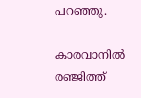പറഞ്ഞു.

കാരവാനില്‍ രഞ്ജിത്ത്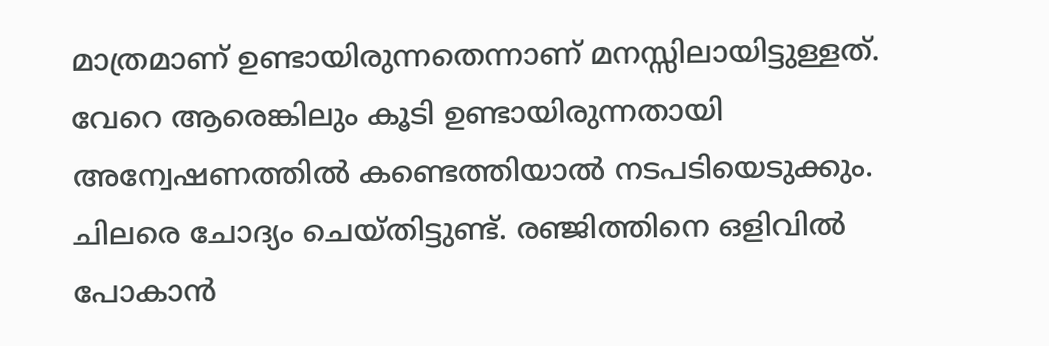മാത്രമാണ് ഉണ്ടായിരുന്നതെന്നാണ് മനസ്സിലായിട്ടുള്ളത്. വേറെ ആരെങ്കിലും കൂടി ഉണ്ടായിരുന്നതായി അന്വേഷണത്തില്‍ കണ്ടെത്തിയാല്‍ നടപടിയെടുക്കും. ചിലരെ ചോദ്യം ചെയ്തിട്ടുണ്ട്. രഞ്ജിത്തിനെ ഒളിവില്‍ പോകാന്‍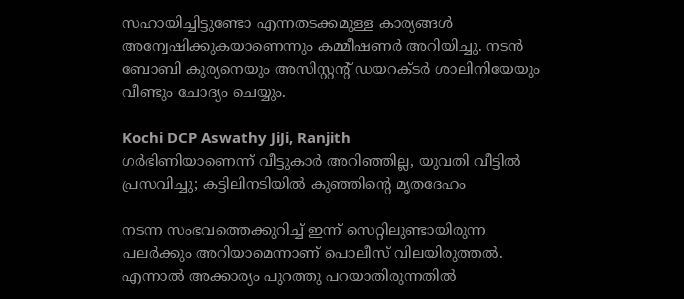സഹായിച്ചിട്ടുണ്ടോ എന്നതടക്കമുള്ള കാര്യങ്ങള്‍ അന്വേഷിക്കുകയാണെന്നും കമ്മീഷണര്‍ അറിയിച്ചു. നടന്‍ ബോബി കുര്യനെയും അസിസ്റ്റന്റ് ഡയറക്ടര്‍ ശാലിനിയേയും വീണ്ടും ചോദ്യം ചെയ്യും.

Kochi DCP Aswathy JiJi, Ranjith
ഗര്‍ഭിണിയാണെന്ന് വീട്ടുകാര്‍ അറിഞ്ഞില്ല, യുവതി വീട്ടില്‍ പ്രസവിച്ചു; കട്ടിലിനടിയില്‍ കുഞ്ഞിന്റെ മൃതദേഹം

നടന്ന സംഭവത്തെക്കുറിച്ച് ഇന്ന് സെറ്റിലുണ്ടായിരുന്ന പലര്‍ക്കും അറിയാമെന്നാണ് പൊലീസ് വിലയിരുത്തല്‍. എന്നാല്‍ അക്കാര്യം പുറത്തു പറയാതിരുന്നതില്‍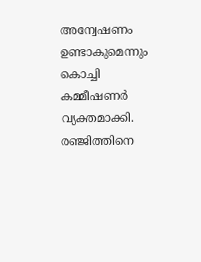അന്വേഷണം ഉണ്ടാകുമെന്നും കൊച്ചി കമ്മീഷണര്‍ വ്യക്തമാക്കി. രഞ്ജിത്തിനെ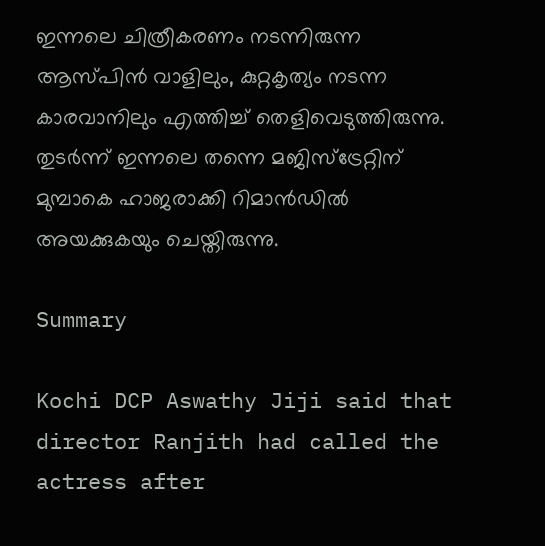ഇന്നലെ ചിത്രീകരണം നടന്നിരുന്ന ആസ്പിന്‍ വാളിലും, കുറ്റകൃത്യം നടന്ന കാരവാനിലും എത്തിച്ച് തെളിവെടുത്തിരുന്നു. തുടര്‍ന്ന് ഇന്നലെ തന്നെ മജിസ്‌ട്രേറ്റിന് മുമ്പാകെ ഹാജരാക്കി റിമാന്‍ഡില്‍ അയക്കുകയും ചെയ്തിരുന്നു.

Summary

Kochi DCP Aswathy Jiji said that director Ranjith had called the actress after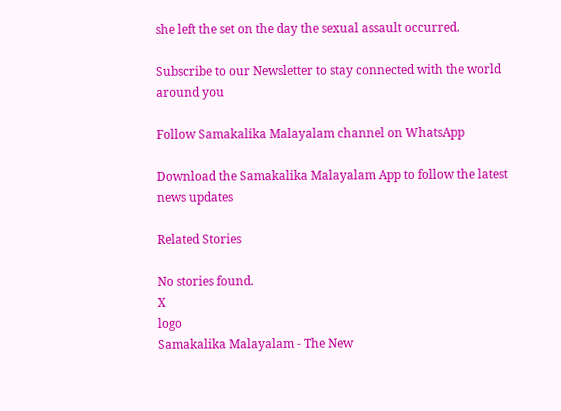she left the set on the day the sexual assault occurred.

Subscribe to our Newsletter to stay connected with the world around you

Follow Samakalika Malayalam channel on WhatsApp

Download the Samakalika Malayalam App to follow the latest news updates

Related Stories

No stories found.
X
logo
Samakalika Malayalam - The New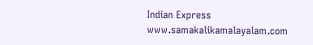Indian Express
www.samakalikamalayalam.com